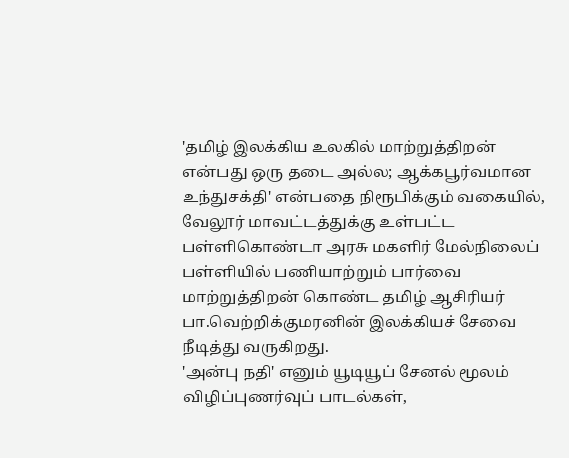'தமிழ் இலக்கிய உலகில் மாற்றுத்திறன் என்பது ஒரு தடை அல்ல; ஆக்கபூர்வமான உந்துசக்தி' என்பதை நிரூபிக்கும் வகையில், வேலூர் மாவட்டத்துக்கு உள்பட்ட பள்ளிகொண்டா அரசு மகளிர் மேல்நிலைப் பள்ளியில் பணியாற்றும் பார்வை மாற்றுத்திறன் கொண்ட தமிழ் ஆசிரியர் பா.வெற்றிக்குமரனின் இலக்கியச் சேவை நீடித்து வருகிறது.
'அன்பு நதி' எனும் யூடியூப் சேனல் மூலம் விழிப்புணர்வுப் பாடல்கள்,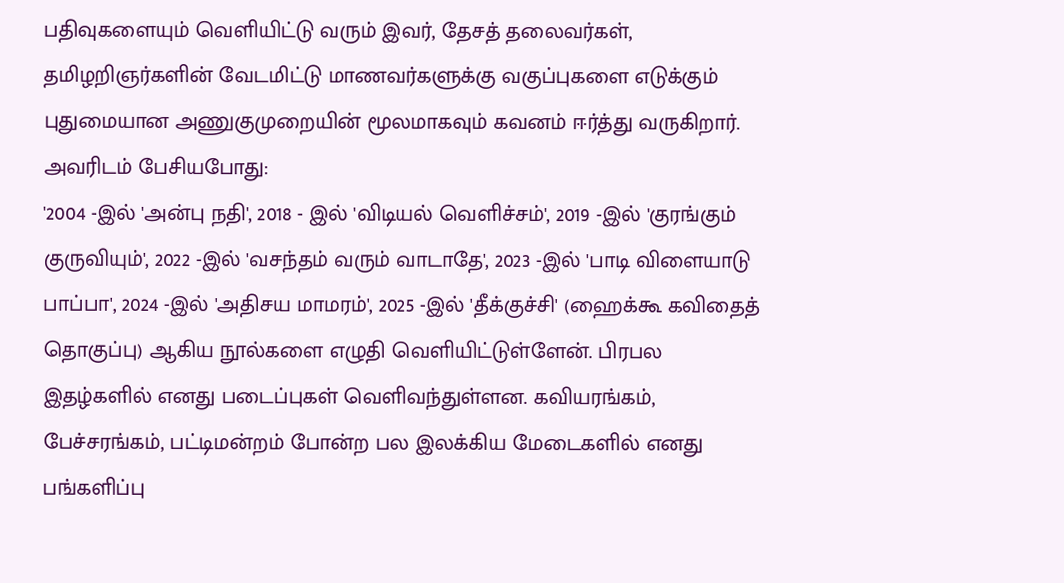பதிவுகளையும் வெளியிட்டு வரும் இவர், தேசத் தலைவர்கள், தமிழறிஞர்களின் வேடமிட்டு மாணவர்களுக்கு வகுப்புகளை எடுக்கும் புதுமையான அணுகுமுறையின் மூலமாகவும் கவனம் ஈர்த்து வருகிறார்.
அவரிடம் பேசியபோது:
'2004 -இல் 'அன்பு நதி', 2018 - இல் 'விடியல் வெளிச்சம்', 2019 -இல் 'குரங்கும் குருவியும்', 2022 -இல் 'வசந்தம் வரும் வாடாதே', 2023 -இல் 'பாடி விளையாடு பாப்பா', 2024 -இல் 'அதிசய மாமரம்', 2025 -இல் 'தீக்குச்சி' (ஹைக்கூ கவிதைத் தொகுப்பு) ஆகிய நூல்களை எழுதி வெளியிட்டுள்ளேன். பிரபல இதழ்களில் எனது படைப்புகள் வெளிவந்துள்ளன. கவியரங்கம், பேச்சரங்கம், பட்டிமன்றம் போன்ற பல இலக்கிய மேடைகளில் எனது பங்களிப்பு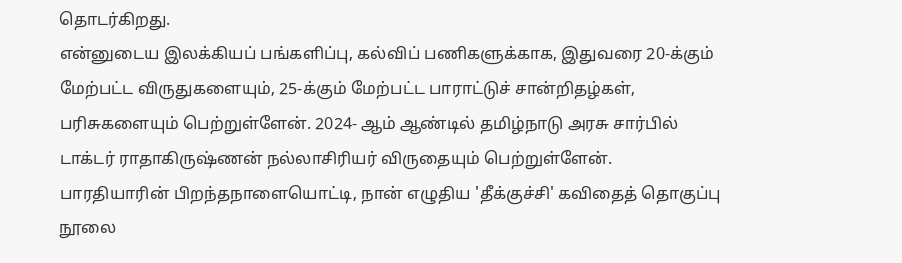தொடர்கிறது.
என்னுடைய இலக்கியப் பங்களிப்பு, கல்விப் பணிகளுக்காக, இதுவரை 20-க்கும் மேற்பட்ட விருதுகளையும், 25-க்கும் மேற்பட்ட பாராட்டுச் சான்றிதழ்கள், பரிசுகளையும் பெற்றுள்ளேன். 2024- ஆம் ஆண்டில் தமிழ்நாடு அரசு சார்பில் டாக்டர் ராதாகிருஷ்ணன் நல்லாசிரியர் விருதையும் பெற்றுள்ளேன்.
பாரதியாரின் பிறந்தநாளையொட்டி, நான் எழுதிய 'தீக்குச்சி' கவிதைத் தொகுப்பு நூலை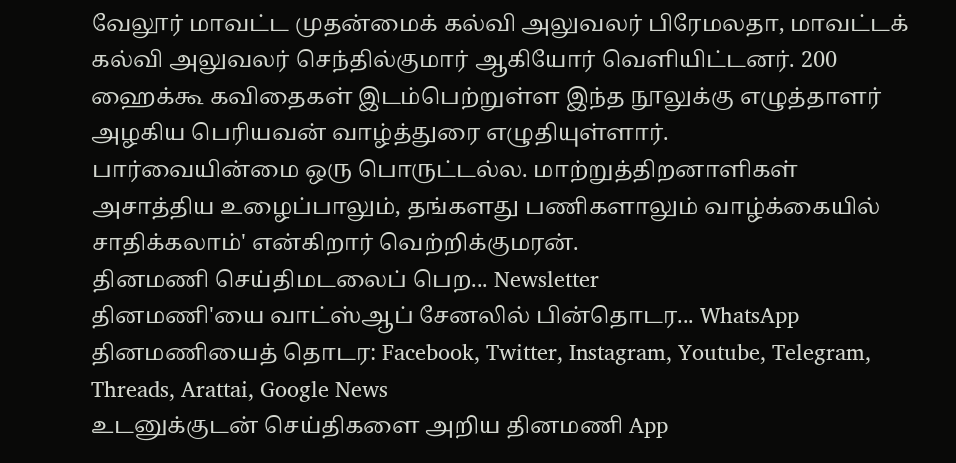வேலூர் மாவட்ட முதன்மைக் கல்வி அலுவலர் பிரேமலதா, மாவட்டக் கல்வி அலுவலர் செந்தில்குமார் ஆகியோர் வெளியிட்டனர். 200 ஹைக்கூ கவிதைகள் இடம்பெற்றுள்ள இந்த நூலுக்கு எழுத்தாளர் அழகிய பெரியவன் வாழ்த்துரை எழுதியுள்ளார்.
பார்வையின்மை ஒரு பொருட்டல்ல. மாற்றுத்திறனாளிகள் அசாத்திய உழைப்பாலும், தங்களது பணிகளாலும் வாழ்க்கையில் சாதிக்கலாம்' என்கிறார் வெற்றிக்குமரன்.
தினமணி செய்திமடலைப் பெற... Newsletter
தினமணி'யை வாட்ஸ்ஆப் சேனலில் பின்தொடர... WhatsApp
தினமணியைத் தொடர: Facebook, Twitter, Instagram, Youtube, Telegram, Threads, Arattai, Google News
உடனுக்குடன் செய்திகளை அறிய தினமணி App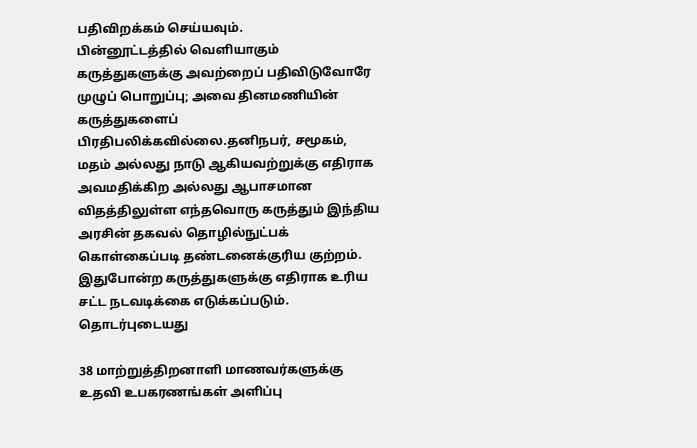பதிவிறக்கம் செய்யவும்.
பின்னூட்டத்தில் வெளியாகும் கருத்துகளுக்கு அவற்றைப் பதிவிடுவோரே முழுப் பொறுப்பு; அவை தினமணியின் கருத்துகளைப் பிரதிபலிக்கவில்லை.தனிநபர், சமூகம், மதம் அல்லது நாடு ஆகியவற்றுக்கு எதிராக அவமதிக்கிற அல்லது ஆபாசமான விதத்திலுள்ள எந்தவொரு கருத்தும் இந்திய அரசின் தகவல் தொழில்நுட்பக் கொள்கைப்படி தண்டனைக்குரிய குற்றம். இதுபோன்ற கருத்துகளுக்கு எதிராக உரிய சட்ட நடவடிக்கை எடுக்கப்படும்.
தொடர்புடையது

38 மாற்றுத்திறனாளி மாணவர்களுக்கு உதவி உபகரணங்கள் அளிப்பு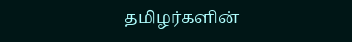தமிழர்களின்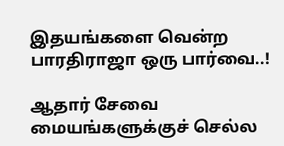இதயங்களை வென்ற பாரதிராஜா ஒரு பார்வை..!

ஆதார் சேவை மையங்களுக்குச் செல்ல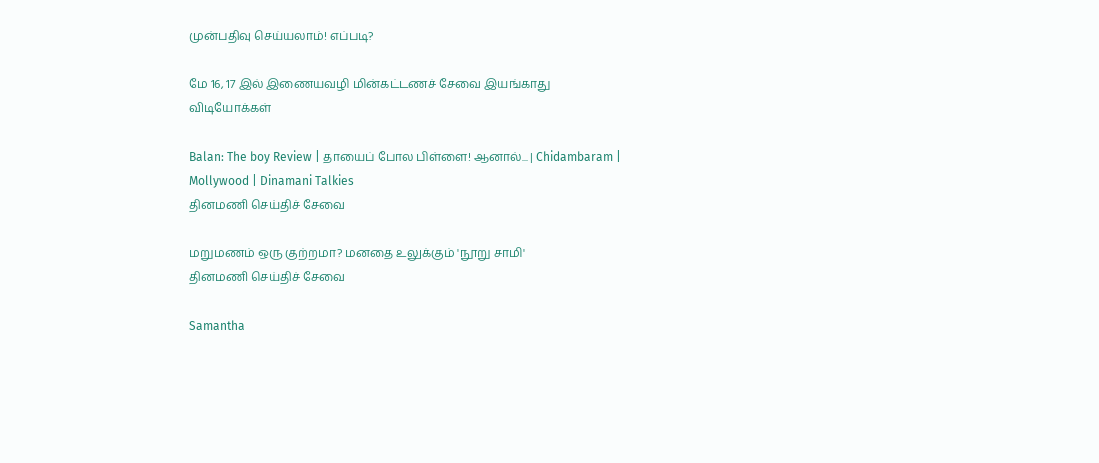முன்பதிவு செய்யலாம்! எப்படி?

மே 16, 17 இல் இணையவழி மின்கட்டணச் சேவை இயங்காது
விடியோக்கள்

Balan: The boy Review | தாயைப் போல பிள்ளை! ஆனால்... | Chidambaram | Mollywood | Dinamani Talkies
தினமணி செய்திச் சேவை

மறுமணம் ஒரு குற்றமா? மனதை உலுக்கும் 'நூறு சாமி'
தினமணி செய்திச் சேவை

Samantha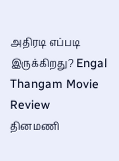அதிரடி எப்படி இருக்கிறது? Engal Thangam Movie Review
தினமணி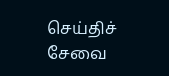செய்திச் சேவை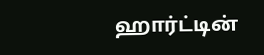ஹார்ட்டின்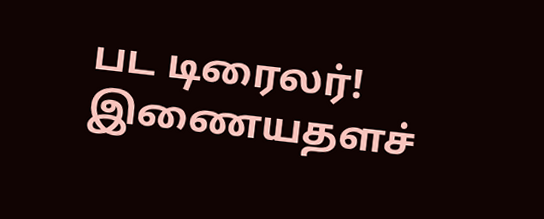பட டிரைலர்!
இணையதளச்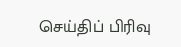செய்திப் பிரிவு